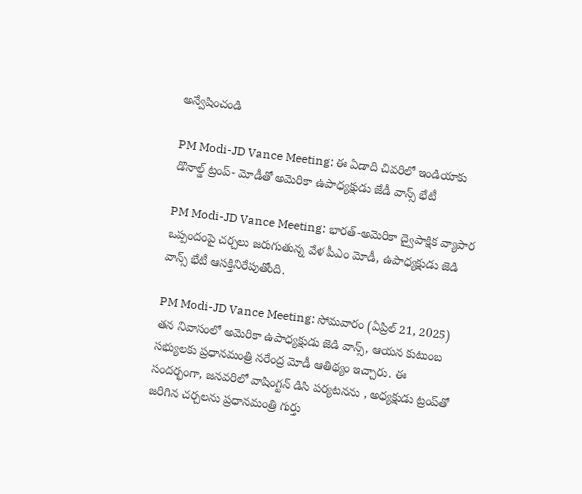అన్వేషించండి

PM Modi-JD Vance Meeting: ఈ ఏడాది చివరిలో ఇండియాకు డొనాల్డ్ ట్రంప్‌- మోడీతో అమెరికా ఉపాధ్యక్షుడు జేడీ వాన్స్ భేటీ

PM Modi-JD Vance Meeting: భారత్-అమెరికా ద్వైపాక్షిక వ్యాపార ఒప్పందంపై చర్చలు జరుగుతున్న వేళ పీఎం మోడీ, ఉపాధ్యక్షుడు జెడి వాన్స్ భేటీ ఆసక్తినిరేపుతోంది.

PM Modi-JD Vance Meeting: సోమవారం (ఏప్రిల్ 21, 2025) తన నివాసంలో అమెరికా ఉపాధ్యక్షుడు జెడి వాన్స్, ఆయన కుటుంబ సభ్యులకు ప్రధానమంత్రి నరేంద్ర మోడీ ఆతిథ్యం ఇచ్చారు. ఈ సందర్భంగా, జనవరిలో వాషింగ్టన్ డిసి పర్యటనను , అధ్యక్షుడు ట్రంప్‌తో జరిగిన చర్చలను ప్రధానమంత్రి గుర్తు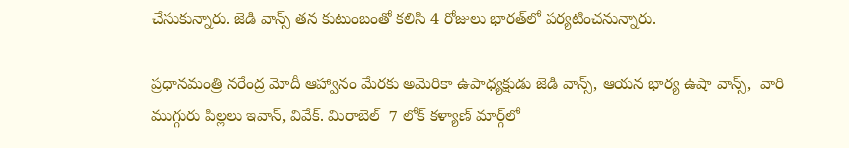చేసుకున్నారు. జెడి వాన్స్ తన కుటుంబంతో కలిసి 4 రోజులు భారత్‌లో పర్యటించనున్నారు.

ప్రధానమంత్రి నరేంద్ర మోదీ ఆహ్వానం మేరకు అమెరికా ఉపాధ్యక్షుడు జెడి వాన్స్, ఆయన భార్య ఉషా వాన్స్,  వారి ముగ్గురు పిల్లలు ఇవాన్, వివేక్. మిరాబెల్  7 లోక్ కళ్యాణ్ మార్గ్‌లో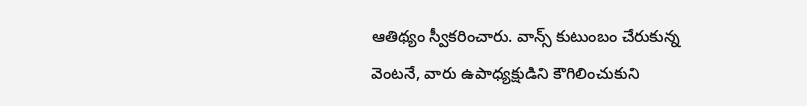ఆతిథ్యం స్వీకరించారు. వాన్స్ కుటుంబం చేరుకున్న వెంటనే, వారు ఉపాధ్యక్షుడిని కౌగిలించుకుని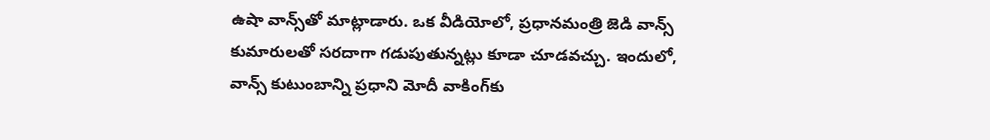ఉషా వాన్స్‌తో మాట్లాడారు. ఒక వీడియోలో, ప్రధానమంత్రి జెడి వాన్స్ కుమారులతో సరదాగా గడుపుతున్నట్లు కూడా చూడవచ్చు. ఇందులో, వాన్స్ కుటుంబాన్ని ప్రధాని మోదీ వాకింగ్‌కు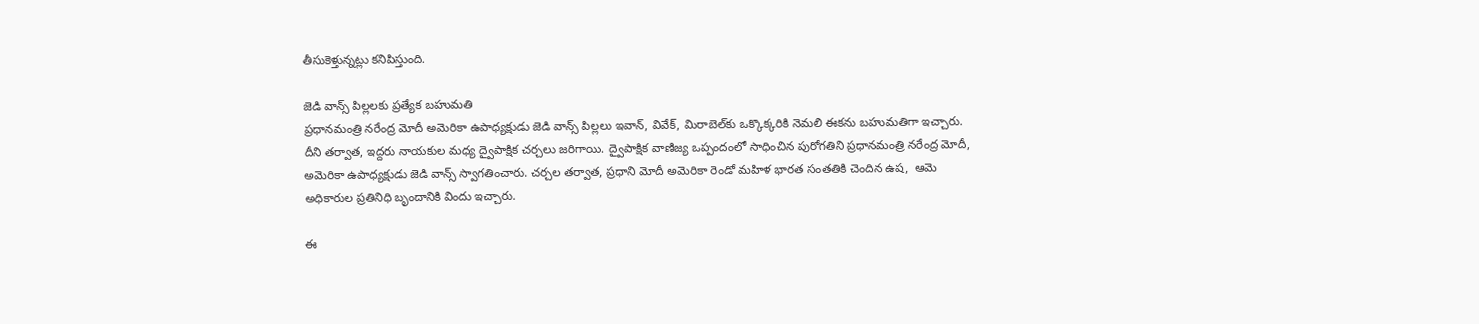తీసుకెళ్తున్నట్లు కనిపిస్తుంది.

జెడి వాన్స్ పిల్లలకు ప్రత్యేక బహుమతి
ప్రధానమంత్రి నరేంద్ర మోదీ అమెరికా ఉపాధ్యక్షుడు జెడి వాన్స్ పిల్లలు ఇవాన్, వివేక్, మిరాబెల్‌కు ఒక్కొక్కరికి నెమలి ఈకను బహుమతిగా ఇచ్చారు. దీని తర్వాత, ఇద్దరు నాయకుల మధ్య ద్వైపాక్షిక చర్చలు జరిగాయి. ద్వైపాక్షిక వాణిజ్య ఒప్పందంలో సాధించిన పురోగతిని ప్రధానమంత్రి నరేంద్ర మోదీ, అమెరికా ఉపాధ్యక్షుడు జెడి వాన్స్ స్వాగతించారు. చర్చల తర్వాత, ప్రధాని మోదీ అమెరికా రెండో మహిళ భారత సంతతికి చెందిన ఉష,  ఆమె అధికారుల ప్రతినిధి బృందానికి విందు ఇచ్చారు.

ఈ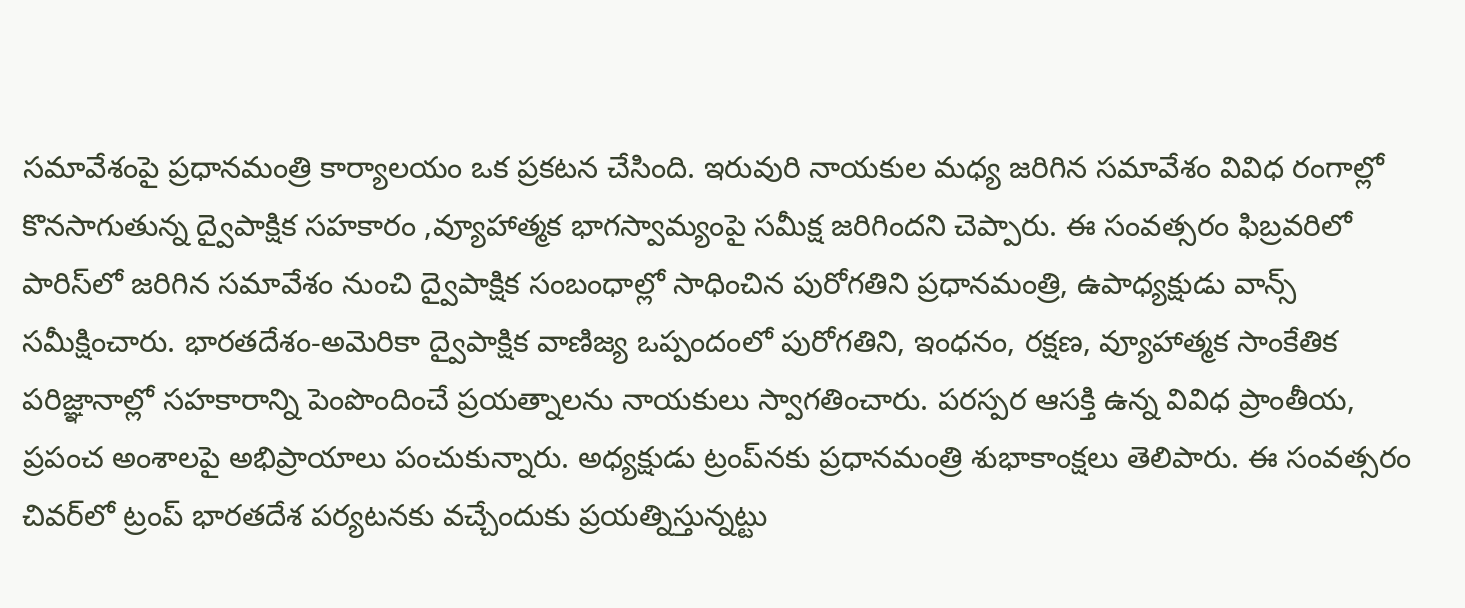సమావేశంపై ప్రధానమంత్రి కార్యాలయం ఒక ప్రకటన చేసింది. ఇరువురి నాయకుల మధ్య జరిగిన సమావేశం వివిధ రంగాల్లో కొనసాగుతున్న ద్వైపాక్షిక సహకారం ,వ్యూహాత్మక భాగస్వామ్యంపై సమీక్ష జరిగిందని చెప్పారు. ఈ సంవత్సరం ఫిబ్రవరిలో పారిస్‌లో జరిగిన సమావేశం నుంచి ద్వైపాక్షిక సంబంధాల్లో సాధించిన పురోగతిని ప్రధానమంత్రి, ఉపాధ్యక్షుడు వాన్స్ సమీక్షించారు. భారతదేశం-అమెరికా ద్వైపాక్షిక వాణిజ్య ఒప్పందంలో పురోగతిని, ఇంధనం, రక్షణ, వ్యూహాత్మక సాంకేతిక పరిజ్ఞానాల్లో సహకారాన్ని పెంపొందించే ప్రయత్నాలను నాయకులు స్వాగతించారు. పరస్పర ఆసక్తి ఉన్న వివిధ ప్రాంతీయ, ప్రపంచ అంశాలపై అభిప్రాయాలు పంచుకున్నారు. అధ్యక్షుడు ట్రంప్‌నకు ప్రధానమంత్రి శుభాకాంక్షలు తెలిపారు. ఈ సంవత్సరం చివర్‌లో ట్రంప్‌ భారతదేశ పర్యటనకు వచ్చేందుకు ప్రయత్నిస్తున్నట్టు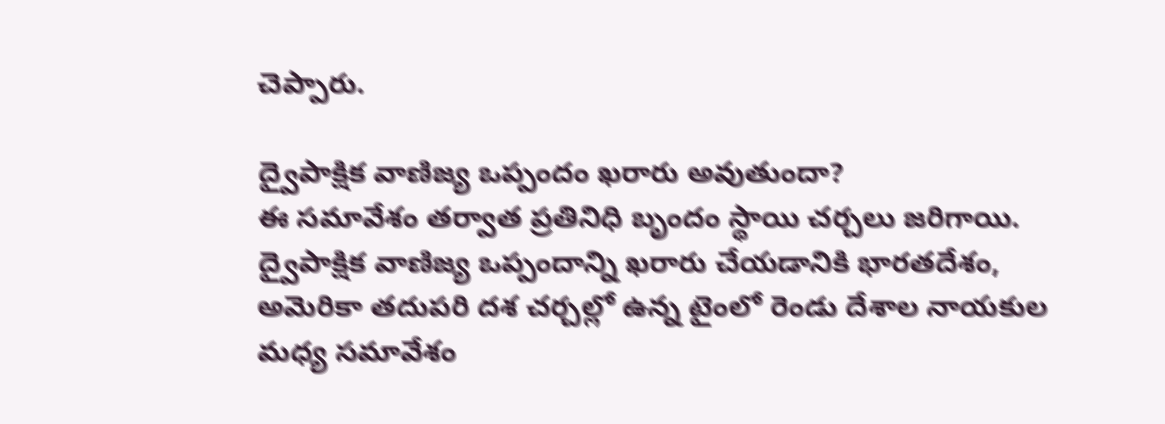చెప్పారు.

ద్వైపాక్షిక వాణిజ్య ఒప్పందం ఖరారు అవుతుందా?
ఈ సమావేశం తర్వాత ప్రతినిధి బృందం స్థాయి చర్చలు జరిగాయి. ద్వైపాక్షిక వాణిజ్య ఒప్పందాన్ని ఖరారు చేయడానికి భారతదేశం, అమెరికా తదుపరి దశ చర్చల్లో ఉన్న టైంలో రెండు దేశాల నాయకుల మధ్య సమావేశం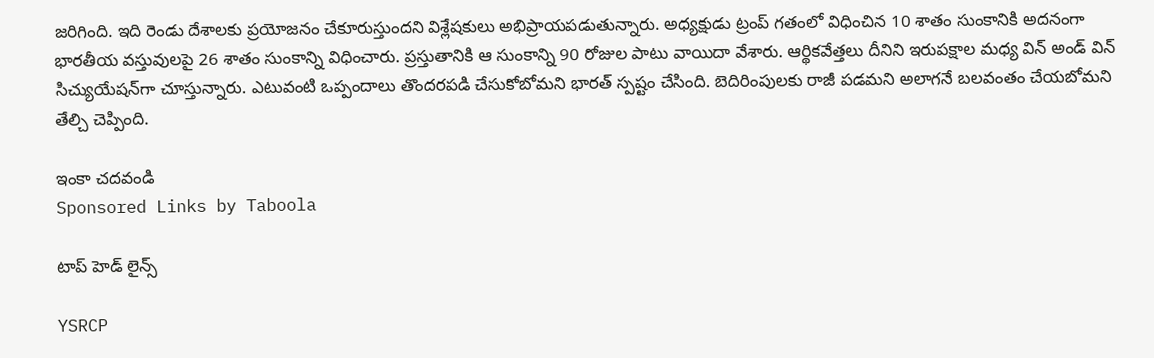జరిగింది. ఇది రెండు దేశాలకు ప్రయోజనం చేకూరుస్తుందని విశ్లేషకులు అభిప్రాయపడుతున్నారు. అధ్యక్షుడు ట్రంప్ గతంలో విధించిన 10 శాతం సుంకానికి అదనంగా భారతీయ వస్తువులపై 26 శాతం సుంకాన్ని విధించారు. ప్రస్తుతానికి ఆ సుంకాన్ని 90 రోజుల పాటు వాయిదా వేశారు. ఆర్థికవేత్తలు దీనిని ఇరుపక్షాల మధ్య విన్ అండ్ విన్‌ సిచ్యుయేషన్‌గా చూస్తున్నారు. ఎటువంటి ఒప్పందాలు తొందరపడి చేసుకోబోమని భారత్ స్పష్టం చేసింది. బెదిరింపులకు రాజీ పడమని అలాగనే బలవంతం చేయబోమని తేల్చి చెప్పింది.

ఇంకా చదవండి
Sponsored Links by Taboola

టాప్ హెడ్ లైన్స్

YSRCP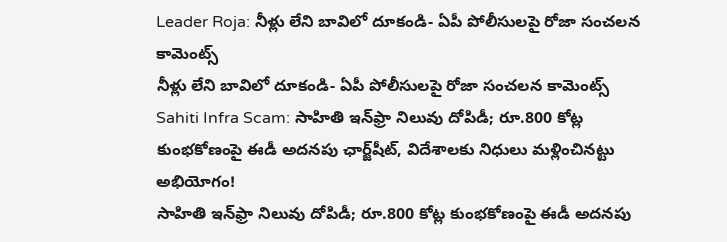Leader Roja: నీళ్లు లేని బావిలో దూకండి- ఏపీ పోలీసులపై రోజా సంచలన కామెంట్స్
నీళ్లు లేని బావిలో దూకండి- ఏపీ పోలీసులపై రోజా సంచలన కామెంట్స్
Sahiti Infra Scam: సాహితి ఇన్‌ఫ్రా నిలువు దోపిడీ; రూ.800 కోట్ల కుంభకోణంపై ఈడీ అదనపు ఛార్జ్‌షీట్‌, విదేశాలకు నిధులు మళ్లించినట్టు అభియోగం!
సాహితి ఇన్‌ఫ్రా నిలువు దోపిడీ; రూ.800 కోట్ల కుంభకోణంపై ఈడీ అదనపు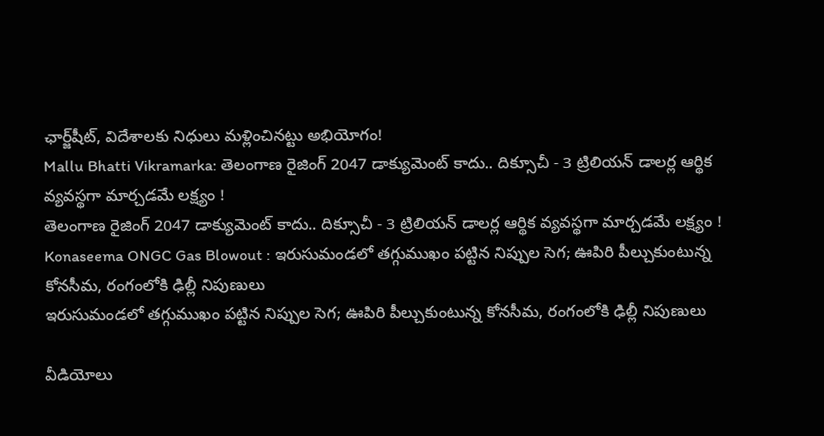ఛార్జ్‌షీట్‌, విదేశాలకు నిధులు మళ్లించినట్టు అభియోగం!
Mallu Bhatti Vikramarka: తెలంగాణ రైజింగ్ 2047 డాక్యుమెంట్ కాదు.. దిక్సూచీ - 3 ట్రిలియన్ డాలర్ల ఆర్థిక వ్యవస్థగా మార్చడమే లక్ష్యం !
తెలంగాణ రైజింగ్ 2047 డాక్యుమెంట్ కాదు.. దిక్సూచీ - 3 ట్రిలియన్ డాలర్ల ఆర్థిక వ్యవస్థగా మార్చడమే లక్ష్యం !
Konaseema ONGC Gas Blowout : ఇరుసుమండలో తగ్గుముఖం పట్టిన నిప్పుల సెగ; ఊపిరి పీల్చుకుంటున్న కోనసీమ, రంగంలోకి ఢిల్లీ నిపుణులు
ఇరుసుమండలో తగ్గుముఖం పట్టిన నిప్పుల సెగ; ఊపిరి పీల్చుకుంటున్న కోనసీమ, రంగంలోకి ఢిల్లీ నిపుణులు

వీడియోలు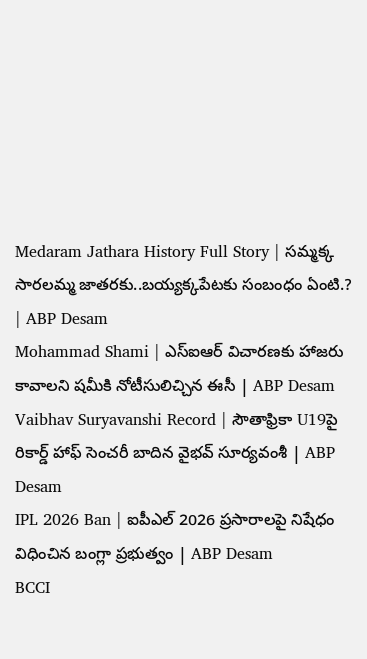Medaram Jathara History Full Story | సమ్మక్క సారలమ్మ జాతరకు..బయ్యక్కపేటకు సంబంధం ఏంటి.? | ABP Desam
Mohammad Shami | ఎస్ఐఆర్ విచారణకు హాజరు కావాలని షమీకి నోటీసులిచ్చిన ఈసీ | ABP Desam
Vaibhav Suryavanshi Record | సౌతాఫ్రికా U19పై రికార్డ్ హాఫ్ సెంచరీ బాదిన వైభవ్ సూర్యవంశీ | ABP Desam
IPL 2026 Ban | ఐపీఎల్ 2026 ప్రసారాలపై నిషేధం విధించిన బంగ్లా ప్రభుత్వం | ABP Desam
BCCI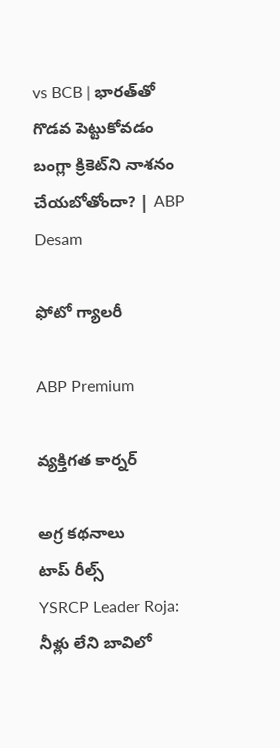vs BCB | భారత్‌తో గొడవ పెట్టుకోవడం బంగ్లా క్రికెట్‌ని నాశనం చేయబోతోందా? | ABP Desam

ఫోటో గ్యాలరీ

ABP Premium

వ్యక్తిగత కార్నర్

అగ్ర కథనాలు
టాప్ రీల్స్
YSRCP Leader Roja: నీళ్లు లేని బావిలో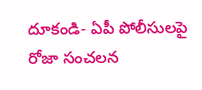దూకండి- ఏపీ పోలీసులపై రోజా సంచలన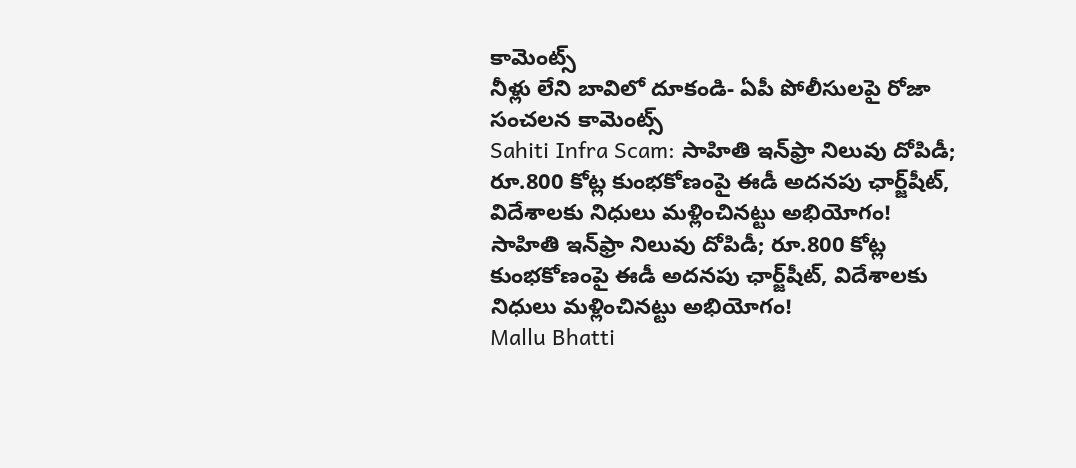కామెంట్స్
నీళ్లు లేని బావిలో దూకండి- ఏపీ పోలీసులపై రోజా సంచలన కామెంట్స్
Sahiti Infra Scam: సాహితి ఇన్‌ఫ్రా నిలువు దోపిడీ; రూ.800 కోట్ల కుంభకోణంపై ఈడీ అదనపు ఛార్జ్‌షీట్‌, విదేశాలకు నిధులు మళ్లించినట్టు అభియోగం!
సాహితి ఇన్‌ఫ్రా నిలువు దోపిడీ; రూ.800 కోట్ల కుంభకోణంపై ఈడీ అదనపు ఛార్జ్‌షీట్‌, విదేశాలకు నిధులు మళ్లించినట్టు అభియోగం!
Mallu Bhatti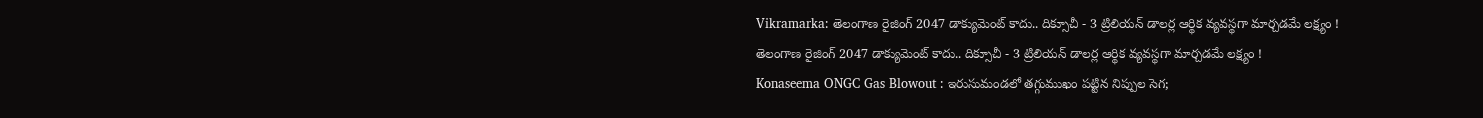Vikramarka: తెలంగాణ రైజింగ్ 2047 డాక్యుమెంట్ కాదు.. దిక్సూచీ - 3 ట్రిలియన్ డాలర్ల ఆర్థిక వ్యవస్థగా మార్చడమే లక్ష్యం !
తెలంగాణ రైజింగ్ 2047 డాక్యుమెంట్ కాదు.. దిక్సూచీ - 3 ట్రిలియన్ డాలర్ల ఆర్థిక వ్యవస్థగా మార్చడమే లక్ష్యం !
Konaseema ONGC Gas Blowout : ఇరుసుమండలో తగ్గుముఖం పట్టిన నిప్పుల సెగ;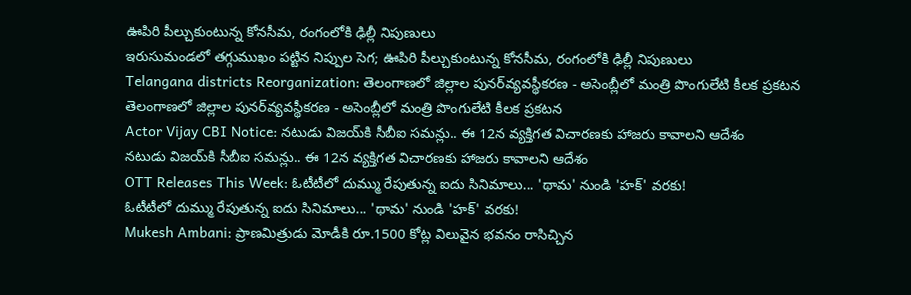ఊపిరి పీల్చుకుంటున్న కోనసీమ, రంగంలోకి ఢిల్లీ నిపుణులు
ఇరుసుమండలో తగ్గుముఖం పట్టిన నిప్పుల సెగ; ఊపిరి పీల్చుకుంటున్న కోనసీమ, రంగంలోకి ఢిల్లీ నిపుణులు
Telangana districts Reorganization: తెలంగాణలో జిల్లాల పునర్‌వ్యవస్థీకరణ - అసెంబ్లీలో మంత్రి పొంగులేటి కీలక ప్రకటన
తెలంగాణలో జిల్లాల పునర్‌వ్యవస్థీకరణ - అసెంబ్లీలో మంత్రి పొంగులేటి కీలక ప్రకటన
Actor Vijay CBI Notice: నటుడు విజయ్‌కి సీబీఐ సమన్లు.. ఈ 12న వ్యక్తిగత విచారణకు హాజరు కావాలని ఆదేశం
నటుడు విజయ్‌కి సీబీఐ సమన్లు.. ఈ 12న వ్యక్తిగత విచారణకు హాజరు కావాలని ఆదేశం
OTT Releases This Week: ఓటీటీలో దుమ్ము రేపుతున్న ఐదు సినిమాలు... 'థామ' నుండి 'హక్' వరకు!
ఓటీటీలో దుమ్ము రేపుతున్న ఐదు సినిమాలు... 'థామ' నుండి 'హక్' వరకు!
Mukesh Ambani: ప్రాణమిత్రుడు మోడీకి రూ.1500 కోట్ల విలువైన భవనం రాసిచ్చిన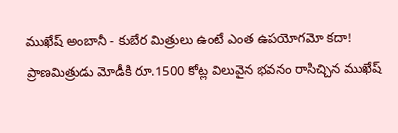ముఖేష్ అంబానీ - కుబేర మిత్రులు ఉంటే ఎంత ఉపయోగమో కదా!
ప్రాణమిత్రుడు మోడీకి రూ.1500 కోట్ల విలువైన భవనం రాసిచ్చిన ముఖేష్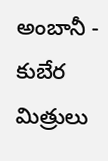అంబానీ - కుబేర మిత్రులు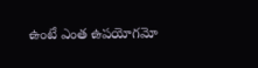ఉంటే ఎంత ఉపయోగమో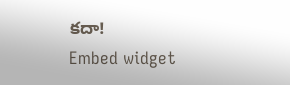కదా!
Embed widget